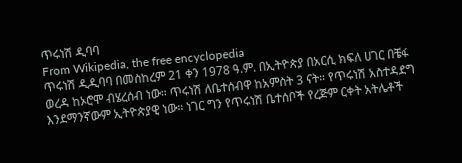ጥሩነሽ ዲባባ
From Wikipedia, the free encyclopedia
ጥሩነሽ ዲዲባባ በመስከረም 21 ቀን 1978 ዓ.ም. በኢትዮጵያ በአርሲ ክፍለ ሀገር በቼፋ ወረዳ ከኦሮሞ ብሄረሰብ ነው። ጥሩነሽ ለቤተሰብዋ ከአምስት 3 ናት። የጥሩነሽ አስተዳደግ እንደማንኛውም ኢትዮጵያዊ ነው። ነገር ግን የጥሩነሽ ቤተሰቦች የረጅም ርቀት አትሌቶች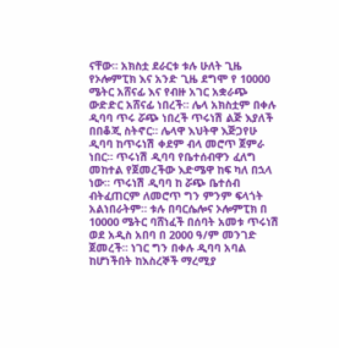ናቸው። አክስቷ ደራርቱ ቱሉ ሁለት ጊዜ የኦሎምፒክ እና አንድ ጊዜ ደግሞ የ 10000 ሜትር አሸናፊ እና የብዙ አገር አቋራጭ ውድድር አሸናፊ ነበረች። ሌላ አክስቷም በቀሉ ዲባባ ጥሩ ሯጭ ነበረች ጥሩነሽ ልጅ እያለች በበቆጂ ስትኖር። ሌላዋ እህትዋ እጅጋየሁ ዲባባ ከጥሩነሽ ቀደም ብላ መሮጥ ጀምራ ነበር። ጥሩነሽ ዲባባ የቤተሰብዋን ፈለግ መከተል የጀመረችው እድሜዋ ከፍ ካለ በኋላ ነው። ጥሩነሽ ዲባባ ከ ሯጭ ቤተሰብ ብትፈጠርም ለመሮጥ ግን ምንም ፍላጎት አልነበራትም። ቱሉ በባርሴሎና ኦሎምፒክ በ 10000 ሜትር ባሸነፈች በሰባት አመቱ ጥሩነሽ ወደ አዲስ አበባ በ 2000 ዓ/ም መንገድ ጀመረች። ነገር ግን በቀሉ ዲባባ አባል ከሆነችበት ከእስረኞች ማረሚያ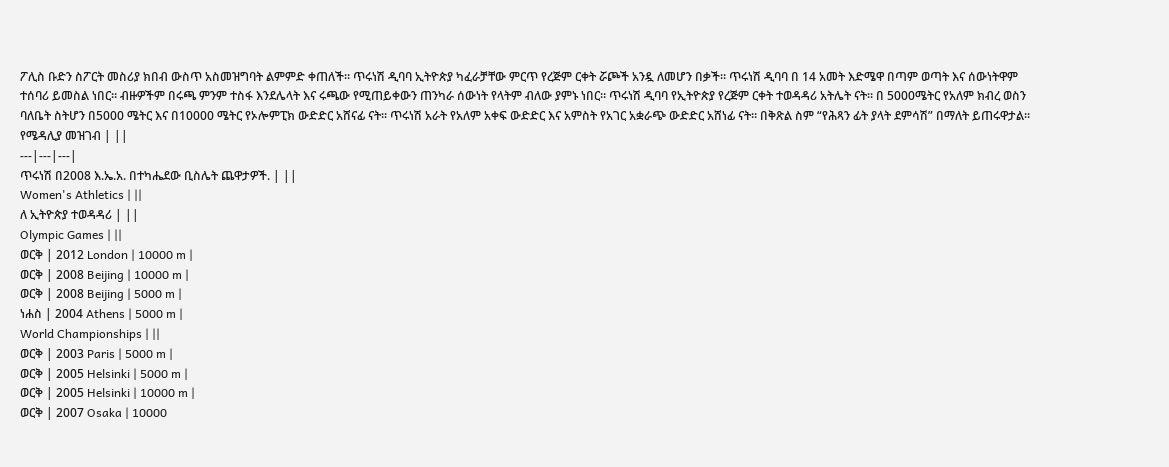ፖሊስ ቡድን ስፖርት መስሪያ ክበብ ውስጥ አስመዝግባት ልምምድ ቀጠለች። ጥሩነሽ ዲባባ ኢትዮጵያ ካፈራቻቸው ምርጥ የረጅም ርቀት ሯጮች አንዷ ለመሆን በቃች። ጥሩነሽ ዲባባ በ 14 አመት እድሜዋ በጣም ወጣት እና ሰውነትዋም ተሰባሪ ይመስል ነበር። ብዙዎችም በሩጫ ምንም ተስፋ እንደሌላት እና ሩጫው የሚጠይቀውን ጠንካራ ሰውነት የላትም ብለው ያምኑ ነበር። ጥሩነሽ ዲባባ የኢትዮጵያ የረጅም ርቀት ተወዳዳሪ አትሌት ናት። በ 5000ሜትር የአለም ክብረ ወስን ባለቤት ስትሆን በ5000 ሜትር እና በ10000 ሜትር የኦሎምፒክ ውድድር አሸናፊ ናት። ጥሩነሽ አራት የአለም አቀፍ ውድድር እና አምስት የአገር አቋራጭ ውድድር አሸነፊ ናት። በቅጽል ስም “የሕጻን ፊት ያላት ደምሳሽ” በማለት ይጠሩዋታል።
የሜዳሊያ መዝገብ | ||
---|---|---|
ጥሩነሽ በ2008 እ.ኤ.አ. በተካሔደው ቢስሌት ጨዋታዎች. | ||
Women's Athletics | ||
ለ ኢትዮጵያ ተወዳዳሪ | ||
Olympic Games | ||
ወርቅ | 2012 London | 10000 m |
ወርቅ | 2008 Beijing | 10000 m |
ወርቅ | 2008 Beijing | 5000 m |
ነሐስ | 2004 Athens | 5000 m |
World Championships | ||
ወርቅ | 2003 Paris | 5000 m |
ወርቅ | 2005 Helsinki | 5000 m |
ወርቅ | 2005 Helsinki | 10000 m |
ወርቅ | 2007 Osaka | 10000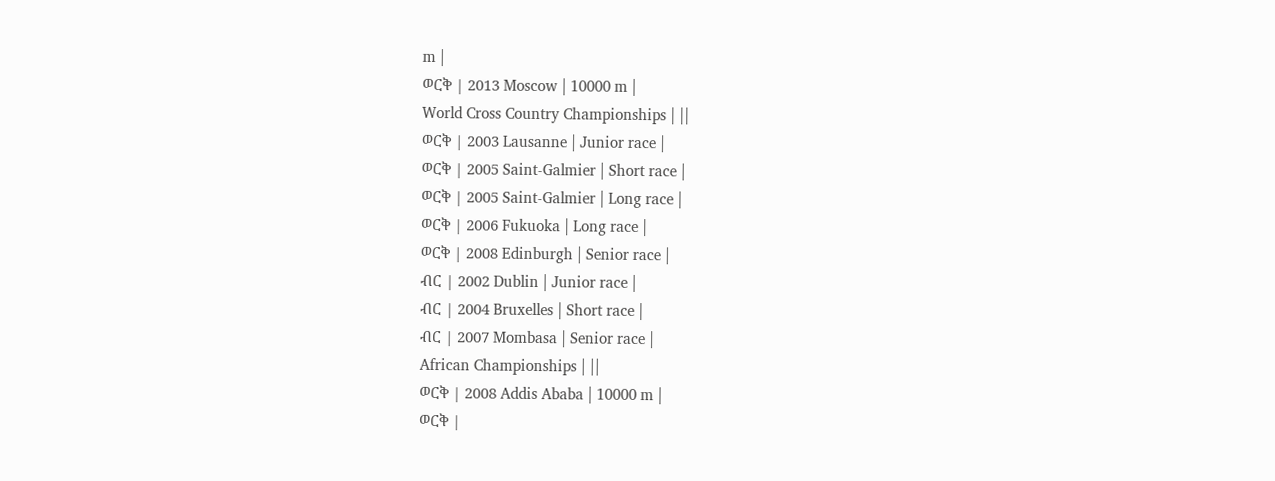m |
ወርቅ | 2013 Moscow | 10000 m |
World Cross Country Championships | ||
ወርቅ | 2003 Lausanne | Junior race |
ወርቅ | 2005 Saint-Galmier | Short race |
ወርቅ | 2005 Saint-Galmier | Long race |
ወርቅ | 2006 Fukuoka | Long race |
ወርቅ | 2008 Edinburgh | Senior race |
ብር | 2002 Dublin | Junior race |
ብር | 2004 Bruxelles | Short race |
ብር | 2007 Mombasa | Senior race |
African Championships | ||
ወርቅ | 2008 Addis Ababa | 10000 m |
ወርቅ |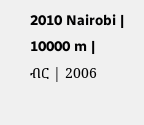2010 Nairobi | 10000 m |
ብር | 2006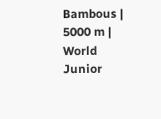Bambous | 5000 m |
World Junior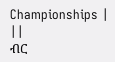Championships | ||
ብር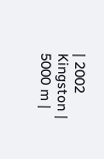| 2002 Kingston | 5000 m |